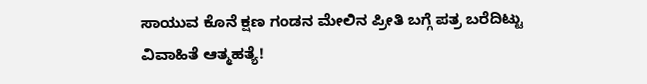ಸಾಯುವ ಕೊನೆ ಕ್ಷಣ ಗಂಡನ ಮೇಲಿನ ಪ್ರೀತಿ ಬಗ್ಗೆ ಪತ್ರ ಬರೆದಿಟ್ಟು ವಿವಾಹಿತೆ ಆತ್ಮಹತ್ಯೆ!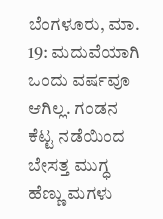ಬೆಂಗಳೂರು, ಮಾ. 19: ಮದುವೆಯಾಗಿ ಒಂದು ವರ್ಷವೂ ಆಗಿಲ್ಲ. ಗಂಡನ ಕೆಟ್ಟ ನಡೆಯಿಂದ ಬೇಸತ್ತ ಮುಗ್ಧ ಹೆಣ್ಣು ಮಗಳು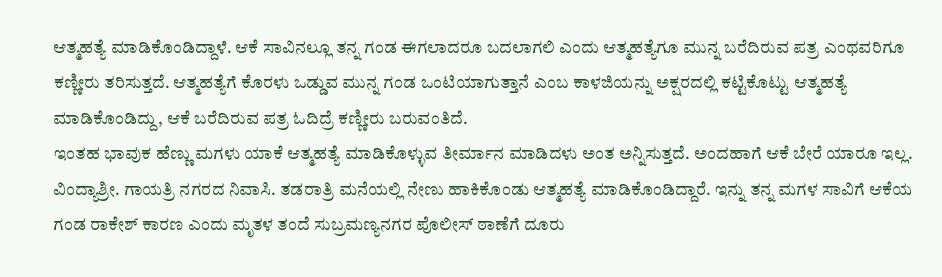ಆತ್ಮಹತ್ಯೆ ಮಾಡಿಕೊಂಡಿದ್ದಾಳೆ. ಆಕೆ ಸಾವಿನಲ್ಲೂ ತನ್ನ ಗಂಡ ಈಗಲಾದರೂ ಬದಲಾಗಲಿ ಎಂದು ಆತ್ಮಹತ್ಯೆಗೂ ಮುನ್ನ ಬರೆದಿರುವ ಪತ್ರ ಎಂಥವರಿಗೂ ಕಣ್ಣೀರು ತರಿಸುತ್ತದೆ. ಆತ್ಮಹತ್ಯೆಗೆ ಕೊರಳು ಒಡ್ಡುವ ಮುನ್ನ ಗಂಡ ಒಂಟಿಯಾಗುತ್ತಾನೆ ಎಂಬ ಕಾಳಜಿಯನ್ನು ಅಕ್ಷರದಲ್ಲಿ ಕಟ್ಟಿಕೊಟ್ಟು ಆತ್ಮಹತ್ಯೆ ಮಾಡಿಕೊಂಡಿದ್ದು, ಆಕೆ ಬರೆದಿರುವ ಪತ್ರ ಓದಿದ್ರೆ ಕಣ್ಣೀರು ಬರುವಂತಿದೆ.
ಇಂತಹ ಭಾವುಕ ಹೆಣ್ಣು ಮಗಳು ಯಾಕೆ ಆತ್ಮಹತ್ಯೆ ಮಾಡಿಕೊಳ್ಳುವ ತೀರ್ಮಾನ ಮಾಡಿದಳು ಅಂತ ಅನ್ನಿಸುತ್ತದೆ. ಅಂದಹಾಗೆ ಆಕೆ ಬೇರೆ ಯಾರೂ ಇಲ್ಲ. ವಿಂದ್ಯಾಶ್ರೀ. ಗಾಯತ್ರಿ ನಗರದ ನಿವಾಸಿ. ತಡರಾತ್ರಿ ಮನೆಯಲ್ಲಿ ನೇಣು ಹಾಕಿಕೊಂಡು ಆತ್ಮಹತ್ಯೆ ಮಾಡಿಕೊಂಡಿದ್ದಾರೆ. ಇನ್ನು ತನ್ನ ಮಗಳ ಸಾವಿಗೆ ಆಕೆಯ ಗಂಡ ರಾಕೇಶ್ ಕಾರಣ ಎಂದು ಮೃತಳ ತಂದೆ ಸುಬ್ರಮಣ್ಯನಗರ ಪೊಲೀಸ್ ಠಾಣೆಗೆ ದೂರು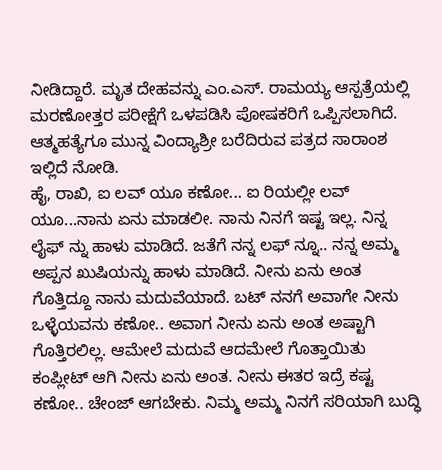ನೀಡಿದ್ದಾರೆ. ಮೃತ ದೇಹವನ್ನು ಎಂ.ಎಸ್. ರಾಮಯ್ಯ ಆಸ್ಪತ್ರೆಯಲ್ಲಿ ಮರಣೋತ್ತರ ಪರೀಕ್ಷೆಗೆ ಒಳಪಡಿಸಿ ಪೋಷಕರಿಗೆ ಒಪ್ಪಿಸಲಾಗಿದೆ. ಆತ್ಮಹತ್ಯೆಗೂ ಮುನ್ನ ವಿಂದ್ಯಾಶ್ರೀ ಬರೆದಿರುವ ಪತ್ರದ ಸಾರಾಂಶ ಇಲ್ಲಿದೆ ನೋಡಿ.
ಹೈ, ರಾಖಿ, ಐ ಲವ್ ಯೂ ಕಣೋ... ಐ ರಿಯಲ್ಲೀ ಲವ್ ಯೂ...ನಾನು ಏನು ಮಾಡಲೀ. ನಾನು ನಿನಗೆ ಇಷ್ಟ ಇಲ್ಲ. ನಿನ್ನ ಲೈಫ್ ನ್ನು ಹಾಳು ಮಾಡಿದೆ. ಜತೆಗೆ ನನ್ನ ಲಫ್ ನ್ನೂ.. ನನ್ನ ಅಮ್ಮ ಅಪ್ಪನ ಖುಷಿಯನ್ನು ಹಾಳು ಮಾಡಿದೆ. ನೀನು ಏನು ಅಂತ ಗೊತ್ತಿದ್ದೂ ನಾನು ಮದುವೆಯಾದೆ. ಬಟ್ ನನಗೆ ಅವಾಗೇ ನೀನು ಒಳ್ಳೆಯವನು ಕಣೋ.. ಅವಾಗ ನೀನು ಏನು ಅಂತ ಅಷ್ಟಾಗಿ ಗೊತ್ತಿರಲಿಲ್ಲ. ಆಮೇಲೆ ಮದುವೆ ಆದಮೇಲೆ ಗೊತ್ತಾಯಿತು ಕಂಪ್ಲೀಟ್ ಆಗಿ ನೀನು ಏನು ಅಂತ. ನೀನು ಈತರ ಇದ್ರೆ ಕಷ್ಟ ಕಣೋ.. ಚೇಂಜ್ ಆಗಬೇಕು. ನಿಮ್ಮ ಅಮ್ಮ ನಿನಗೆ ಸರಿಯಾಗಿ ಬುದ್ಧಿ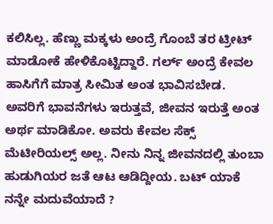ಕಲಿಸಿಲ್ಲ. ಹೆಣ್ಣು ಮಕ್ಕಳು ಅಂದ್ರೆ ಗೊಂಬೆ ತರ ಟ್ರೀಟ್ ಮಾಡೋಕೆ ಹೇಳಿಕೊಟ್ಟಿದ್ದಾರೆ. ಗರ್ಲ್ ಅಂದ್ರೆ ಕೇವಲ ಹಾಸಿಗೆಗೆ ಮಾತ್ರ ಸೀಮಿತ ಅಂತ ಭಾವಿಸಬೇಡ. ಅವರಿಗೆ ಭಾವನೆಗಳು ಇರುತ್ತವೆ, ಜೀವನ ಇರುತ್ತೆ ಅಂತ ಅರ್ಥ ಮಾಡಿಕೋ. ಅವರು ಕೇವಲ ಸೆಕ್ಸ್ ಮೆಟೀರಿಯಲ್ಸ್ ಅಲ್ಲ. ನೀನು ನಿನ್ನ ಜೀವನದಲ್ಲಿ ತುಂಬಾ ಹುಡುಗಿಯರ ಜತೆ ಆಟ ಆಡಿದ್ದೀಯ. ಬಟ್ ಯಾಕೆ ನನ್ನೇ ಮದುವೆಯಾದೆ ?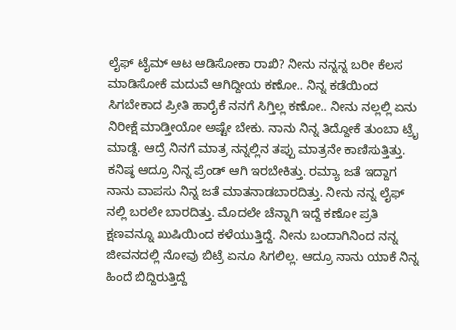ಲೈಫ್ ಟೈಮ್ ಆಟ ಆಡಿಸೋಕಾ ರಾಖಿ? ನೀನು ನನ್ನನ್ನ ಬರೀ ಕೆಲಸ ಮಾಡಿಸೋಕೆ ಮದುವೆ ಆಗಿದ್ದೀಯ ಕಣೋ.. ನಿನ್ನ ಕಡೆಯಿಂದ ಸಿಗಬೇಕಾದ ಪ್ರೀತಿ ಹಾರೈಕೆ ನನಗೆ ಸಿಗ್ತಿಲ್ಲ ಕಣೋ.. ನೀನು ನಲ್ಲಲ್ಲಿ ಏನು ನಿರೀಕ್ಷೆ ಮಾಡ್ತೀಯೋ ಅಷ್ಟೇ ಬೇಕು. ನಾನು ನಿನ್ನ ತಿದ್ದೋಕೆ ತುಂಬಾ ಟ್ರೈ ಮಾಡ್ದೆ. ಆದ್ರೆ ನಿನಗೆ ಮಾತ್ರ ನನ್ನಲ್ಲಿನ ತಪ್ಪು ಮಾತ್ರನೇ ಕಾಣಿಸುತ್ತಿತ್ತು. ಕನಿಷ್ಠ ಆದ್ರೂ ನಿನ್ನ ಪ್ರೆಂಡ್ ಆಗಿ ಇರಬೇಕಿತ್ತು. ರಮ್ಯಾ ಜತೆ ಇದ್ದಾಗ ನಾನು ವಾಪಸು ನಿನ್ನ ಜತೆ ಮಾತನಾಡಬಾರದಿತ್ತು. ನೀನು ನನ್ನ ಲೈಫ್ ನಲ್ಲಿ ಬರಲೇ ಬಾರದಿತ್ತು. ಮೊದಲೇ ಚೆನ್ನಾಗಿ ಇದ್ದೆ ಕಣೋ ಪ್ರತಿ ಕ್ಷಣವನ್ನೂ ಖುಷಿಯಿಂದ ಕಳೆಯುತ್ತಿದ್ದೆ. ನೀನು ಬಂದಾಗಿನಿಂದ ನನ್ನ ಜೀವನದಲ್ಲಿ ನೋವು ಬಿಟ್ರೆ ಏನೂ ಸಿಗಲಿಲ್ಲ. ಆದ್ರೂ ನಾನು ಯಾಕೆ ನಿನ್ನ ಹಿಂದೆ ಬಿದ್ದಿರುತ್ತಿದ್ದೆ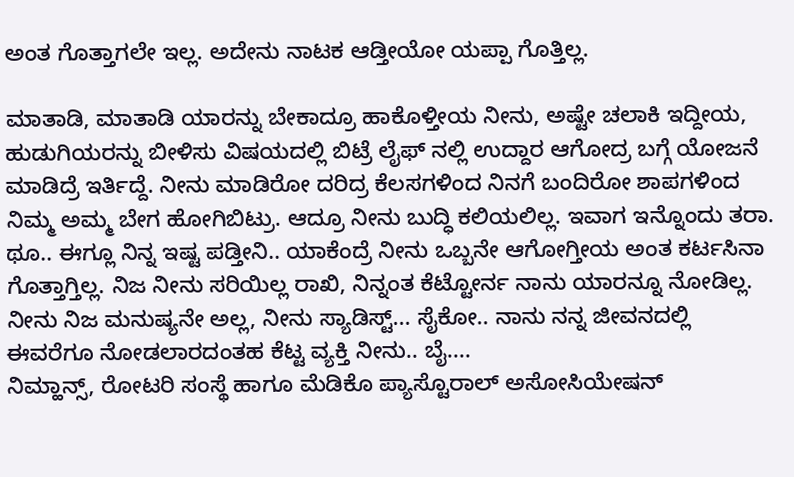ಅಂತ ಗೊತ್ತಾಗಲೇ ಇಲ್ಲ. ಅದೇನು ನಾಟಕ ಆಡ್ತೀಯೋ ಯಪ್ಪಾ ಗೊತ್ತಿಲ್ಲ.

ಮಾತಾಡಿ, ಮಾತಾಡಿ ಯಾರನ್ನು ಬೇಕಾದ್ರೂ ಹಾಕೊಳ್ತೀಯ ನೀನು, ಅಷ್ಟೇ ಚಲಾಕಿ ಇದ್ದೀಯ, ಹುಡುಗಿಯರನ್ನು ಬೀಳಿಸು ವಿಷಯದಲ್ಲಿ ಬಿಟ್ರೆ ಲೈಫ್ ನಲ್ಲಿ ಉದ್ದಾರ ಆಗೋದ್ರ ಬಗ್ಗೆ ಯೋಜನೆ ಮಾಡಿದ್ರೆ ಇರ್ತಿದ್ದೆ. ನೀನು ಮಾಡಿರೋ ದರಿದ್ರ ಕೆಲಸಗಳಿಂದ ನಿನಗೆ ಬಂದಿರೋ ಶಾಪಗಳಿಂದ ನಿಮ್ಮ ಅಮ್ಮ ಬೇಗ ಹೋಗಿಬಿಟ್ರು. ಆದ್ರೂ ನೀನು ಬುದ್ಧಿ ಕಲಿಯಲಿಲ್ಲ. ಇವಾಗ ಇನ್ನೊಂದು ತರಾ. ಥೂ.. ಈಗ್ಲೂ ನಿನ್ನ ಇಷ್ಟ ಪಡ್ತೀನಿ.. ಯಾಕೆಂದ್ರೆ ನೀನು ಒಬ್ಬನೇ ಆಗೋಗ್ತೀಯ ಅಂತ ಕರ್ಟಸಿನಾ ಗೊತ್ತಾಗ್ತಿಲ್ಲ. ನಿಜ ನೀನು ಸರಿಯಿಲ್ಲ ರಾಖಿ, ನಿನ್ನಂತ ಕೆಟ್ಟೋರ್ನ ನಾನು ಯಾರನ್ನೂ ನೋಡಿಲ್ಲ. ನೀನು ನಿಜ ಮನುಷ್ಯನೇ ಅಲ್ಲ, ನೀನು ಸ್ಯಾಡಿಸ್ಟ್... ಸೈಕೋ.. ನಾನು ನನ್ನ ಜೀವನದಲ್ಲಿ ಈವರೆಗೂ ನೋಡಲಾರದಂತಹ ಕೆಟ್ಟ ವ್ಯಕ್ತಿ ನೀನು.. ಬೈ....
ನಿಮ್ಹಾನ್ಸ್, ರೋಟರಿ ಸಂಸ್ಥೆ ಹಾಗೂ ಮೆಡಿಕೊ ಪ್ಯಾಸ್ಟೊರಾಲ್ ಅಸೋಸಿಯೇಷನ್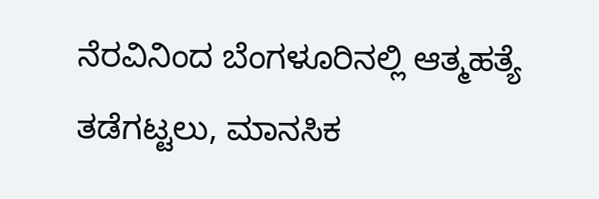ನೆರವಿನಿಂದ ಬೆಂಗಳೂರಿನಲ್ಲಿ ಆತ್ಮಹತ್ಯೆ ತಡೆಗಟ್ಟಲು, ಮಾನಸಿಕ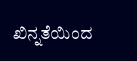ಖಿನ್ನತೆಯಿಂದ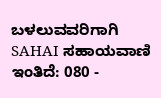ಬಳಲುವವರಿಗಾಗಿ SAHAI ಸಹಾಯವಾಣಿ ಇಂತಿದೆ: 080 -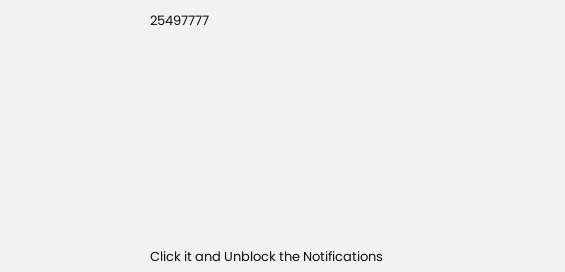25497777












Click it and Unblock the Notifications